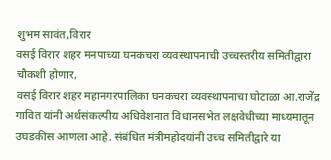शुभम सावंत,विरार
वसई विरार शहर मनपाच्या घनकचरा व्यवस्थापनाची उच्चस्तरीय समितीद्वारा चौकशी होणार,
वसई विरार शहर महानगरपालिका घनकचरा व्यवस्थापनाचा घोटाळा आ.राजेंद्र गावित यांनी अर्थसंकल्पीय अधिवेशनात विधानसभेत लक्षवेधीच्या माध्यमातून उघडकीस आणला आहे. संबंधित मंत्रीमहोदयांनी उच्च समितीद्वारे या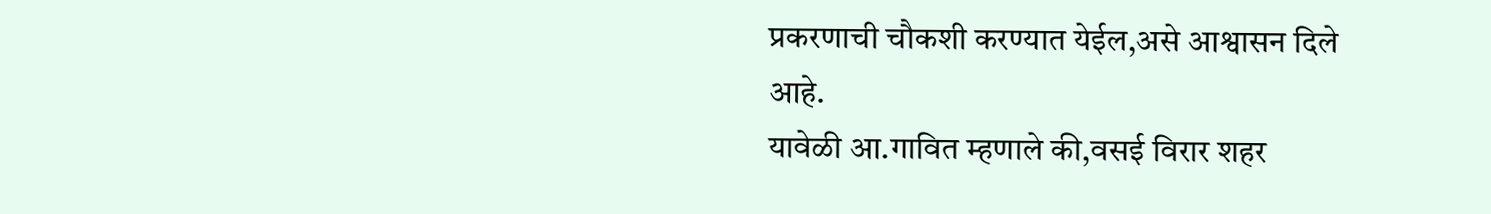प्रकरणाची चौकशी करण्यात येईल,असे आश्वासन दिले आहे.
यावेळी आ.गावित म्हणाले की,वसई विरार शहर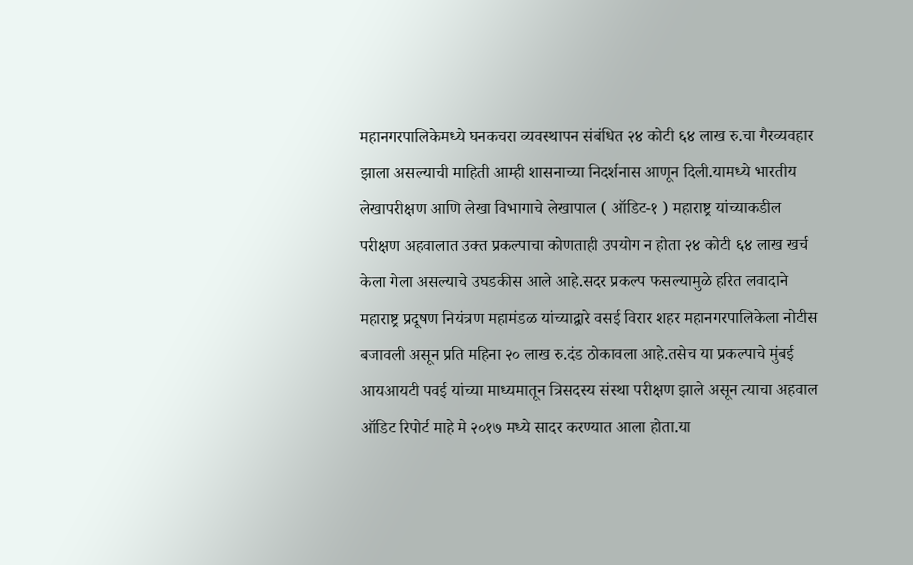महानगरपालिकेमध्ये घनकचरा व्यवस्थापन संबंधित २४ कोटी ६४ लाख रु.चा गैरव्यवहार झाला असल्याची माहिती आम्ही शासनाच्या निदर्शनास आणून दिली.यामध्ये भारतीय लेखापरीक्षण आणि लेखा विभागाचे लेखापाल ( ऑडिट-१ ) महाराष्ट्र यांच्याकडील परीक्षण अहवालात उक्त प्रकल्पाचा कोणताही उपयोग न होता २४ कोटी ६४ लाख खर्च केला गेला असल्याचे उघडकीस आले आहे.सदर प्रकल्प फसल्यामुळे हरित लवादाने महाराष्ट्र प्रदूषण नियंत्रण महामंडळ यांच्याद्वारे वसई विरार शहर महानगरपालिकेला नोटीस बजावली असून प्रति महिना २० लाख रु.दंड ठोकावला आहे.तसेच या प्रकल्पाचे मुंबई आयआयटी पवई यांच्या माध्यमातून त्रिसदस्य संस्था परीक्षण झाले असून त्याचा अहवाल ऑडिट रिपोर्ट माहे मे २०१७ मध्ये सादर करण्यात आला होता.या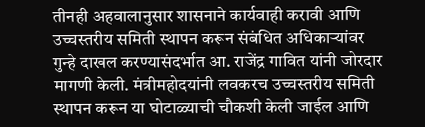तीनही अहवालानुसार शासनाने कार्यवाही करावी आणि उच्चस्तरीय समिती स्थापन करून संबंधित अधिकाऱ्यांवर गुन्हे दाखल करण्यासंदर्भात आ. राजेंद्र गावित यांनी जोरदार मागणी केली. मंत्रीमहोदयांनी लवकरच उच्चस्तरीय समिती स्थापन करून या घोटाळ्याची चौकशी केली जाईल आणि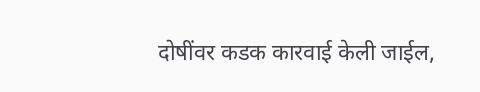दोषींवर कडक कारवाई केली जाईल,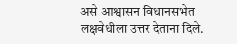असे आश्वासन विधानसभेत लक्षवेधीला उत्तर देताना दिले.